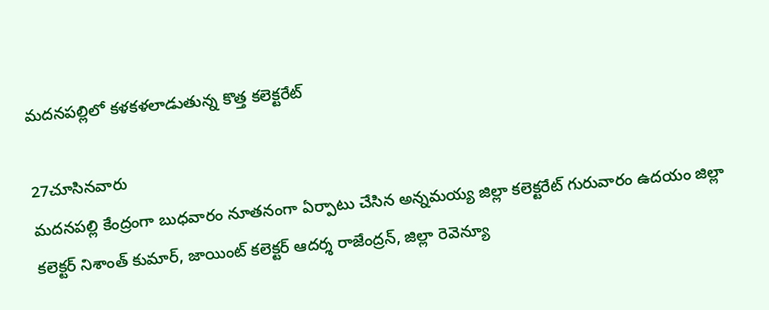మదనపల్లిలో కళకళలాడుతున్న కొత్త కలెక్టరేట్

27చూసినవారు
మదనపల్లి కేంద్రంగా బుధవారం నూతనంగా ఏర్పాటు చేసిన అన్నమయ్య జిల్లా కలెక్టరేట్ గురువారం ఉదయం జిల్లా కలెక్టర్ నిశాంత్ కుమార్, జాయింట్ కలెక్టర్ ఆదర్శ రాజేంద్రన్, జిల్లా రెవెన్యూ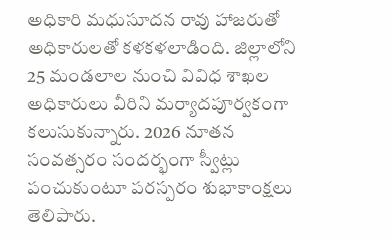అధికారి మధుసూదన రావు హాజరుతో అధికారులతో కళకళలాడింది. జిల్లాలోని 25 మండలాల నుంచి వివిధ శాఖల అధికారులు వీరిని మర్యాదపూర్వకంగా కలుసుకున్నారు. 2026 నూతన సంవత్సరం సందర్భంగా స్వీట్లు పంచుకుంటూ పరస్పరం శుభాకాంక్షలు తెలిపారు.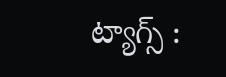ట్యాగ్స్ :